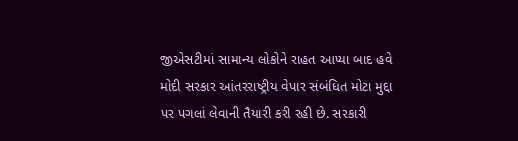જીએસટીમાં સામાન્ય લોકોને રાહત આપ્યા બાદ હવે મોદી સરકાર આંતરરાષ્ટ્રીય વેપાર સંબંધિત મોટા મુદ્દા પર પગલાં લેવાની તૈયારી કરી રહી છે. સરકારી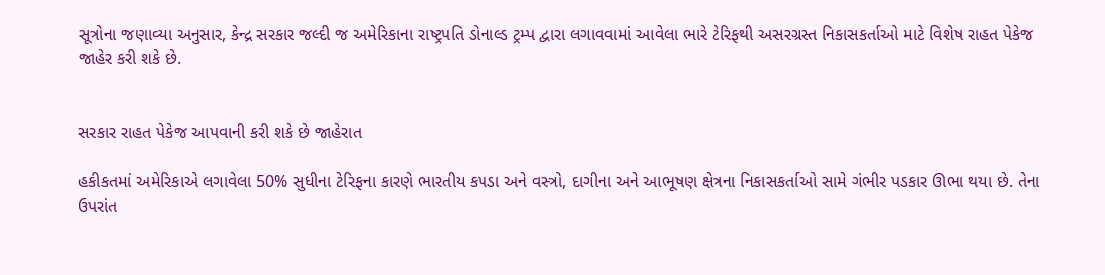સૂત્રોના જણાવ્યા અનુસાર, કેન્દ્ર સરકાર જલ્દી જ અમેરિકાના રાષ્ટ્રપતિ ડોનાલ્ડ ટ્રમ્પ દ્વારા લગાવવામાં આવેલા ભારે ટેરિફથી અસરગ્રસ્ત નિકાસકર્તાઓ માટે વિશેષ રાહત પેકેજ જાહેર કરી શકે છે.


સરકાર રાહત પેકેજ આપવાની કરી શકે છે જાહેરાત

હકીકતમાં અમેરિકાએ લગાવેલા 50% સુધીના ટેરિફના કારણે ભારતીય કપડા અને વસ્ત્રો, દાગીના અને આભૂષણ ક્ષેત્રના નિકાસકર્તાઓ સામે ગંભીર પડકાર ઊભા થયા છે. તેના ઉપરાંત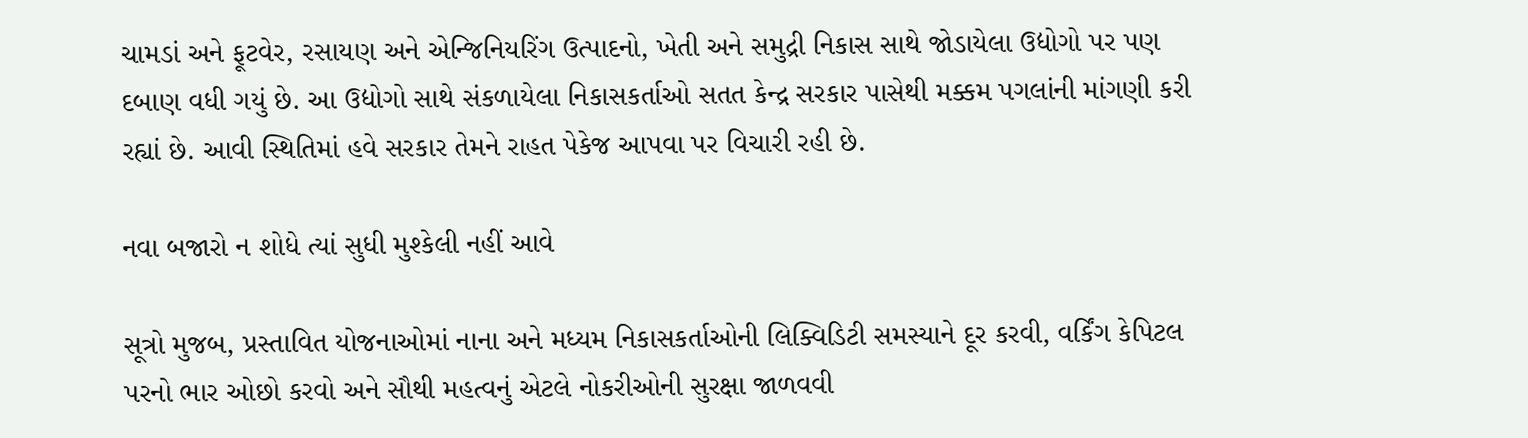ચામડાં અને ફૂટવેર, રસાયણ અને એન્જિનિયરિંગ ઉત્પાદનો, ખેતી અને સમુદ્રી નિકાસ સાથે જોડાયેલા ઉદ્યોગો પર પણ દબાણ વધી ગયું છે. આ ઉદ્યોગો સાથે સંકળાયેલા નિકાસકર્તાઓ સતત કેન્દ્ર સરકાર પાસેથી મક્કમ પગલાંની માંગણી કરી રહ્યાં છે. આવી સ્થિતિમાં હવે સરકાર તેમને રાહત પેકેજ આપવા પર વિચારી રહી છે.

નવા બજારો ન શોધે ત્યાં સુધી મુશ્કેલી નહીં આવે

સૂત્રો મુજબ, પ્રસ્તાવિત યોજનાઓમાં નાના અને મધ્યમ નિકાસકર્તાઓની લિક્વિડિટી સમસ્યાને દૂર કરવી, વર્કિંગ કેપિટલ પરનો ભાર ઓછો કરવો અને સૌથી મહત્વનું એટલે નોકરીઓની સુરક્ષા જાળવવી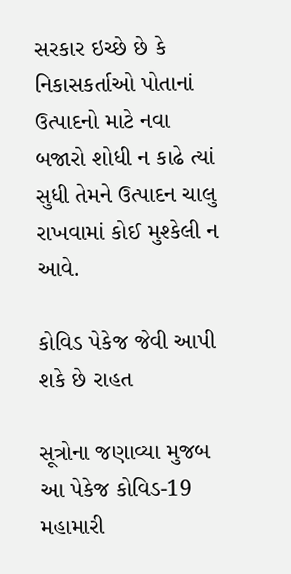સરકાર ઇચ્છે છે કે નિકાસકર્તાઓ પોતાનાં ઉત્પાદનો માટે નવા બજારો શોધી ન કાઢે ત્યાં સુધી તેમને ઉત્પાદન ચાલુ રાખવામાં કોઈ મુશ્કેલી ન આવે.

કોવિડ પેકેજ જેવી આપી શકે છે રાહત

સૂત્રોના જણાવ્યા મુજબ આ પેકેજ કોવિડ-19 મહામારી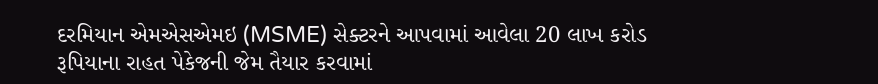દરમિયાન એમએસએમઇ (MSME) સેક્ટરને આપવામાં આવેલા 20 લાખ કરોડ રૂપિયાના રાહત પેકેજની જેમ તૈયાર કરવામાં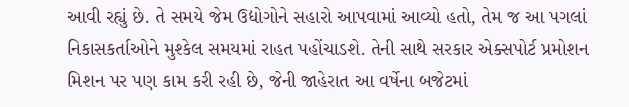આવી રહ્યું છે. તે સમયે જેમ ઉદ્યોગોને સહારો આપવામાં આવ્યો હતો, તેમ જ આ પગલાં નિકાસકર્તાઓને મુશ્કેલ સમયમાં રાહત પહોંચાડશે. તેની સાથે સરકાર એક્સપોર્ટ પ્રમોશન મિશન પર પણ કામ કરી રહી છે, જેની જાહેરાત આ વર્ષેના બજેટમાં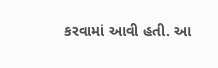કરવામાં આવી હતી. આ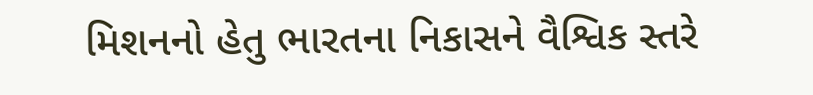મિશનનો હેતુ ભારતના નિકાસને વૈશ્વિક સ્તરે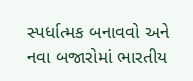સ્પર્ધાત્મક બનાવવો અને નવા બજારોમાં ભારતીય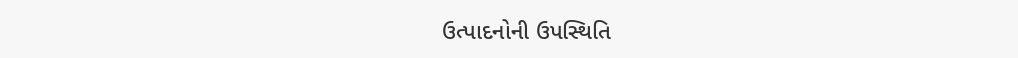ઉત્પાદનોની ઉપસ્થિતિ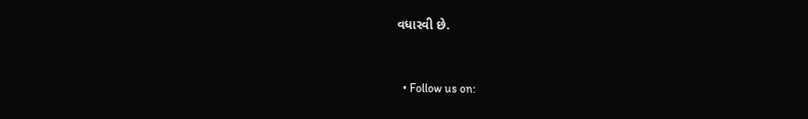વધારવી છે.


  • Follow us on: